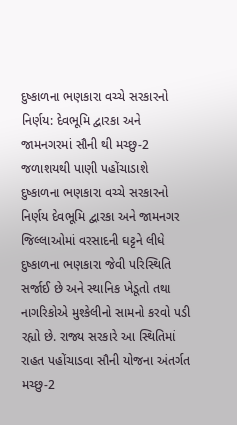દુષ્કાળના ભણકારા વચ્ચે સરકારનો નિર્ણય: દેવભૂમિ દ્વારકા અને જામનગરમાં સૌની થી મચ્છુ-2 જળાશયથી પાણી પહોંચાડાશે
દુષ્કાળના ભણકારા વચ્ચે સરકારનો નિર્ણય દેવભૂમિ દ્વારકા અને જામનગર જિલ્લાઓમાં વરસાદની ઘટ્ટને લીધે દુષ્કાળના ભણકારા જેવી પરિસ્થિતિ સર્જાઈ છે અને સ્થાનિક ખેડૂતો તથા નાગરિકોએ મુશ્કેલીનો સામનો કરવો પડી રહ્યો છે. રાજ્ય સરકારે આ સ્થિતિમાં રાહત પહોંચાડવા સૌની યોજના અંતર્ગત મચ્છુ-2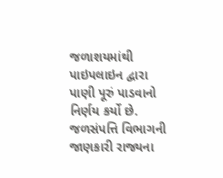જળાશયમાંથી પાઇપલાઇન દ્વારા પાણી પૂરું પાડવાનો નિર્ણય કર્યો છે. જળસંપત્તિ વિભાગની જાણકારી રાજ્યના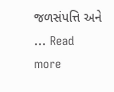જળસંપત્તિ અને … Read more